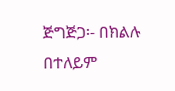ጅግጅጋ፡- በክልሉ በተለይም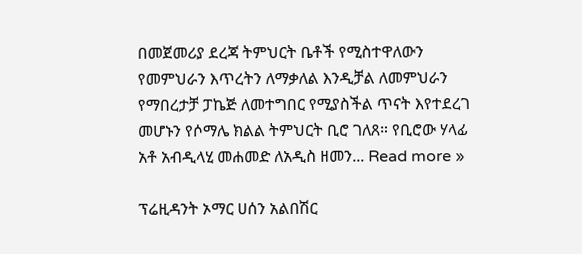በመጀመሪያ ደረጃ ትምህርት ቤቶች የሚስተዋለውን የመምህራን እጥረትን ለማቃለል እንዲቻል ለመምህራን የማበረታቻ ፓኬጅ ለመተግበር የሚያስችል ጥናት እየተደረገ መሆኑን የሶማሌ ክልል ትምህርት ቢሮ ገለጸ። የቢሮው ሃላፊ አቶ አብዲላሂ መሐመድ ለአዲስ ዘመን... Read more »

ፕሬዚዳንት ኦማር ሀሰን አልበሽር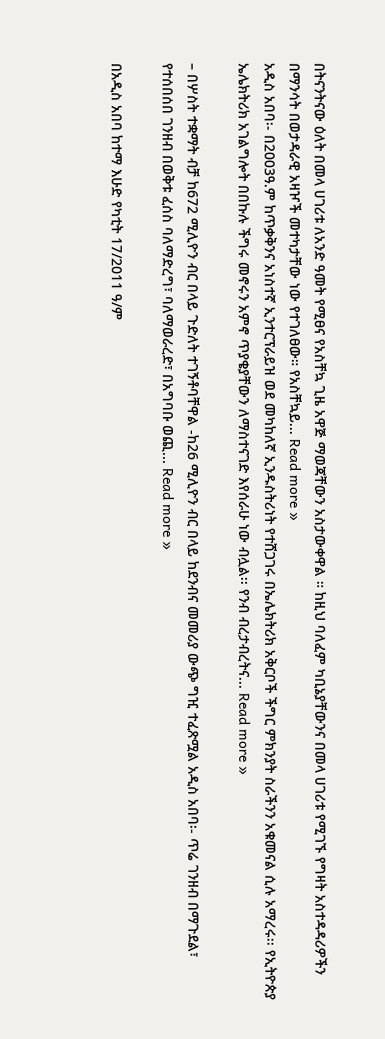በትናንትናው ዕለት በመላ ሀገሪቱ ለአንድ ዓመት የሚፀና የአስቸኳ ጊዜ አዋጅ ማወጃቸውን አስታውቀዋል ። ከዚህ ባለፈም ካቢኔያቸውንና በመላ ሀገሪቱ የሚገኙ የግዛት አስተዳዳሪዎችን በማንሳት በወታዳራዊ አዛዦች መተካታቸው ነው የተገለፀው። የአስቸኳይ... Read more »
አዲስ አበባ፡- በ2003ዓ.ም ከጥቃቅንና አነስተኛ ኢንተርፕራይዝ ወደ መካከለኛ ኢንዱስትሪነት የተሸጋገሩ በኤሌክትሪክ አቅርቦች ችግር ምክንያት ስራችንን አቁመናል ሲሉ አማረሩ፡፡ የኢትዮጵያ ኤሌክትሪክ አገልግሎት በበኩሉ ችግሩ መኖሩን አምኖ ጥያቄያቸውን ለማስተናገድ እየሰራሁ ነው ብሏል፡፡ የንብ ብረታብረትና... Read more »

– በሦስት ተቋማት ብቻ ከ672 ሚሊዮን ብር በላይ ጉድለት ተገኝቶባቸዋል -ከ26 ሚሊዮን ብር በላይ ከደንብና መመሪያ ውጭ ግዢ ተፈጽሟል አዲስ አበባ፡- ጥሬ ገንዘብ በማጉደል፣ የተሰበሰበ ገንዘብ በወቅቱ ፈሰስ ባለማድረግ፣ ባለማወራረድ፣ በአግባቡ ወጪ... Read more »

በአዲስ አበባ ከተማ እሁድ የካቲት 17/2011 ዓ/ም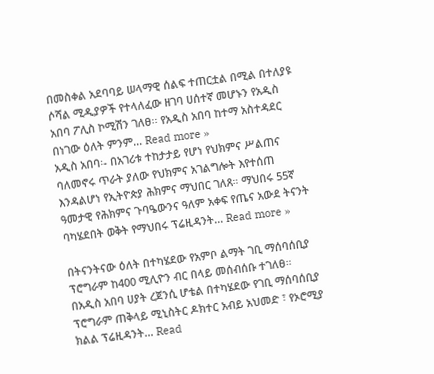በመስቀል አደባባይ ሠላማዊ ሰልፍ ተጠርቷል በሚል በተለያዩ ሶሻል ሚዲያዎች የተላለፈው ዘገባ ሀሰተኛ መሆኑን የአዲስ አበባ ፖሊስ ኮሚሽን ገለፀ፡፡ የአዲስ አበባ ከተማ አስተዳደር በነገው ዕለት ምንም... Read more »
አዲስ አበባ፡- በአገሪቱ ተከታታይ የሆነ የህክምና ሥልጠና ባለመኖሩ ጥራት ያለው የህክምና አገልግሎት እየተሰጠ እንዳልሆነ የኢትዮጵያ ሕክምና ማህበር ገለጸ። ማህበሩ 55ኛ ዓመታዊ የሕክምና ጉባዔውንና ዓለም አቀፍ የጤና አውደ ትናንት ባካሄደበት ወቅት የማህበሩ ፕሬዚዳንት... Read more »

በትናንትናው ዕለት በተካሄደው የአምቦ ልማት ገቢ ማሰባሰቢያ ፕሮግራም ከ400 ሚሊዮን ብር በላይ መሰብሰቡ ተገለፀ። በአዲስ አበባ ሀያት ረጀንሲ ሆቴል በተካሄደው የገቢ ማሰባሰቢያ ፕሮግራም ጠቅላይ ሚኒስትር ዶክተር አብይ አህመድ ፣ የኦሮሚያ ክልል ፕሬዚዳንት... Read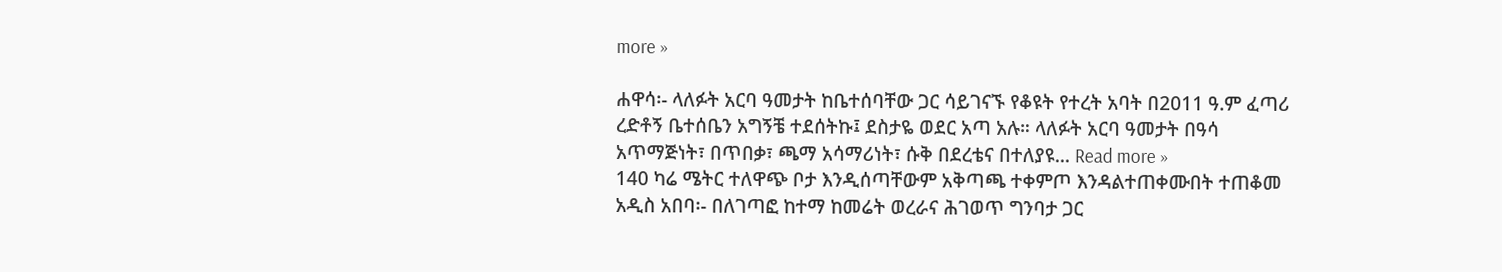more »

ሐዋሳ፡- ላለፉት አርባ ዓመታት ከቤተሰባቸው ጋር ሳይገናኙ የቆዩት የተረት አባት በ2011 ዓ.ም ፈጣሪ ረድቶኝ ቤተሰቤን አግኝቼ ተደሰትኩ፤ ደስታዬ ወደር አጣ አሉ። ላለፉት አርባ ዓመታት በዓሳ አጥማጅነት፣ በጥበቃ፣ ጫማ አሳማሪነት፣ ሱቅ በደረቴና በተለያዩ... Read more »
140 ካሬ ሜትር ተለዋጭ ቦታ እንዲሰጣቸውም አቅጣጫ ተቀምጦ እንዳልተጠቀሙበት ተጠቆመ አዲስ አበባ፡- በለገጣፎ ከተማ ከመሬት ወረራና ሕገወጥ ግንባታ ጋር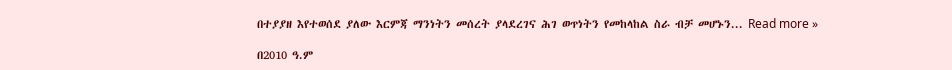በተያያዘ እየተወሰደ ያለው እርምጃ ማንነትን መሰረት ያላደረገና ሕገ ወጥነትን የመከላከል ስራ ብቻ መሆኑን... Read more »

በ2010 ዓ.ም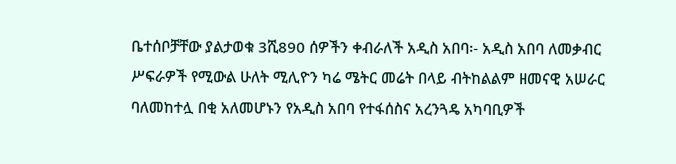ቤተሰቦቻቸው ያልታወቁ 3ሺ890 ሰዎችን ቀብራለች አዲስ አበባ፡- አዲስ አበባ ለመቃብር ሥፍራዎች የሚውል ሁለት ሚሊዮን ካሬ ሜትር መሬት በላይ ብትከልልም ዘመናዊ አሠራር ባለመከተሏ በቂ አለመሆኑን የአዲስ አበባ የተፋሰስና አረንጓዴ አካባቢዎች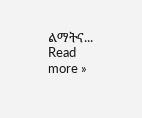ልማትና... Read more »